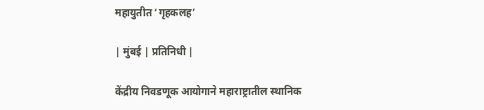महायुतीत ‌‘गृहकलह’

| मुंबई | प्रतिनिधी |

केंद्रीय निवडणूक आयोगाने महाराष्ट्रातील स्थानिक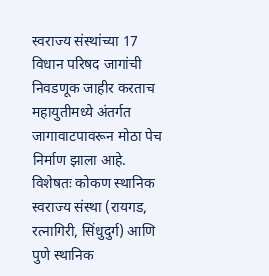स्वराज्य संस्थांच्या 17 विधान परिषद जागांची निवडणूक जाहीर करताच महायुतीमध्ये अंतर्गत जागावाटपावरून मोठा पेच निर्माण झाला आहे. विशेषतः कोकण स्थानिक स्वराज्य संस्था (रायगड, रत्नागिरी, सिंधुदुर्ग) आणि पुणे स्थानिक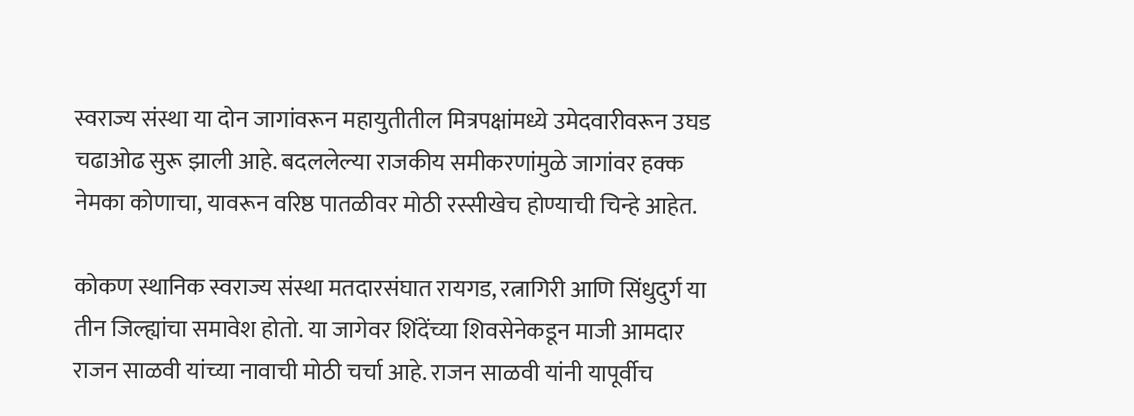स्वराज्य संस्था या दोन जागांवरून महायुतीतील मित्रपक्षांमध्ये उमेदवारीवरून उघड चढाओढ सुरू झाली आहे. बदललेल्या राजकीय समीकरणांमुळे जागांवर हक्क नेमका कोणाचा, यावरून वरिष्ठ पातळीवर मोठी रस्सीखेच होण्याची चिन्हे आहेत.

कोकण स्थानिक स्वराज्य संस्था मतदारसंघात रायगड, रत्नागिरी आणि सिंधुदुर्ग या तीन जिल्ह्यांचा समावेश होतो. या जागेवर शिंदेंच्या शिवसेनेकडून माजी आमदार राजन साळवी यांच्या नावाची मोठी चर्चा आहे. राजन साळवी यांनी यापूर्वीच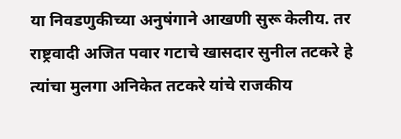या निवडणुकीच्या अनुषंगाने आखणी सुरू केलीय. तर राष्ट्रवादी अजित पवार गटाचे खासदार सुनील तटकरे हे त्यांचा मुलगा अनिकेत तटकरे यांचे राजकीय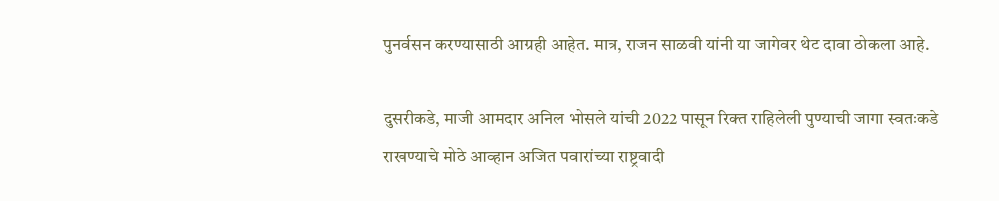पुनर्वसन करण्यासाठी आग्रही आहेत. मात्र, राजन साळवी यांनी या जागेवर थेट दावा ठोकला आहे.

दुसरीकडे, माजी आमदार अनिल भोसले यांची 2022 पासून रिक्त राहिलेली पुण्याची जागा स्वतःकडे राखण्याचे मोठे आव्हान अजित पवारांच्या राष्ट्रवादी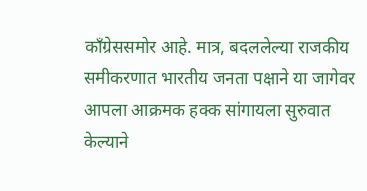काँग्रेससमोर आहे. मात्र, बदललेल्या राजकीय समीकरणात भारतीय जनता पक्षाने या जागेवर आपला आक्रमक हक्क सांगायला सुरुवात केल्याने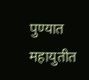पुण्यात महायुतीत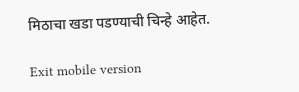मिठाचा खडा पडण्याची चिन्हे आहेत.

Exit mobile version